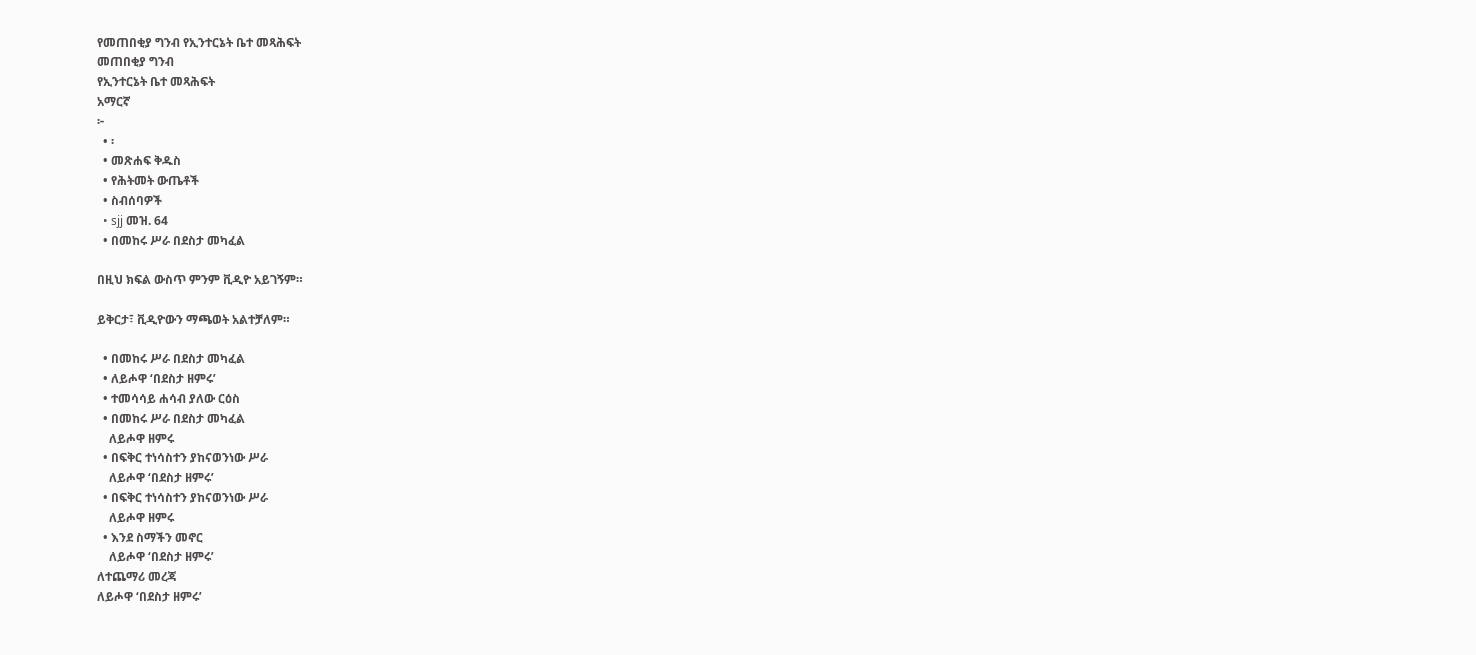የመጠበቂያ ግንብ የኢንተርኔት ቤተ መጻሕፍት
መጠበቂያ ግንብ
የኢንተርኔት ቤተ መጻሕፍት
አማርኛ
፦
  • ፡
  • መጽሐፍ ቅዱስ
  • የሕትመት ውጤቶች
  • ስብሰባዎች
  • sjj መዝ. 64
  • በመከሩ ሥራ በደስታ መካፈል

በዚህ ክፍል ውስጥ ምንም ቪዲዮ አይገኝም።

ይቅርታ፣ ቪዲዮውን ማጫወት አልተቻለም።

  • በመከሩ ሥራ በደስታ መካፈል
  • ለይሖዋ ‘በደስታ ዘምሩ’
  • ተመሳሳይ ሐሳብ ያለው ርዕስ
  • በመከሩ ሥራ በደስታ መካፈል
    ለይሖዋ ዘምሩ
  • በፍቅር ተነሳስተን ያከናወንነው ሥራ
    ለይሖዋ ‘በደስታ ዘምሩ’
  • በፍቅር ተነሳስተን ያከናወንነው ሥራ
    ለይሖዋ ዘምሩ
  • እንደ ስማችን መኖር
    ለይሖዋ ‘በደስታ ዘምሩ’
ለተጨማሪ መረጃ
ለይሖዋ ‘በደስታ ዘምሩ’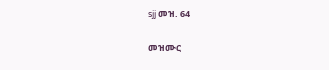sjj መዝ. 64

መዝሙር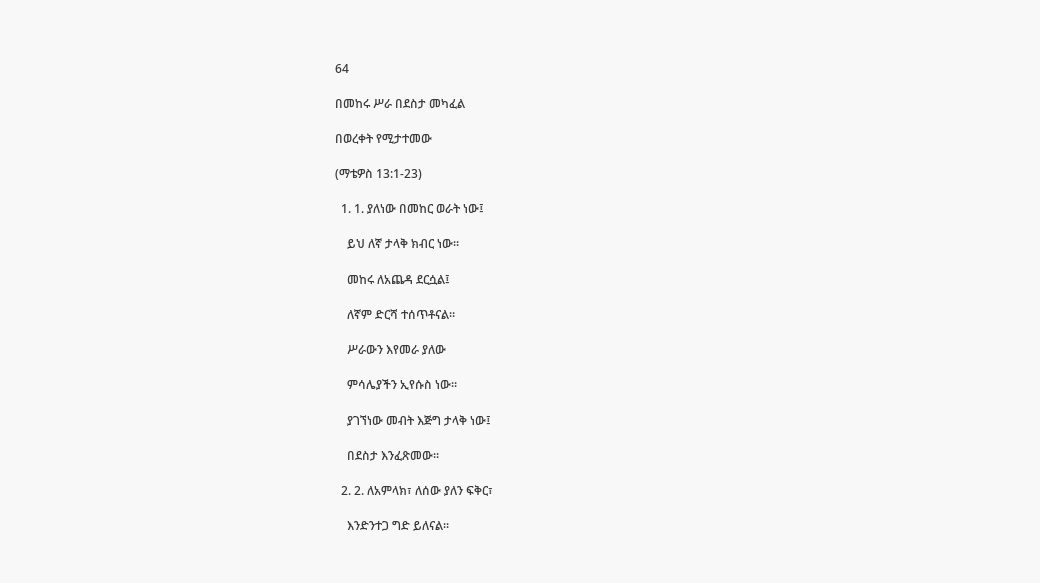64

በመከሩ ሥራ በደስታ መካፈል

በወረቀት የሚታተመው

(ማቴዎስ 13:1-23)

  1. 1. ያለነው በመከር ወራት ነው፤

    ይህ ለኛ ታላቅ ክብር ነው።

    መከሩ ለአጨዳ ደርሷል፤

    ለኛም ድርሻ ተሰጥቶናል።

    ሥራውን እየመራ ያለው

    ምሳሌያችን ኢየሱስ ነው።

    ያገኘነው መብት እጅግ ታላቅ ነው፤

    በደስታ እንፈጽመው።

  2. 2. ለአምላክ፣ ለሰው ያለን ፍቅር፣

    እንድንተጋ ግድ ይለናል።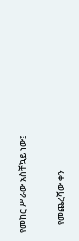የመከር ሥራው አስቸኳይ ነው፤

    የመጨረሻው ቀን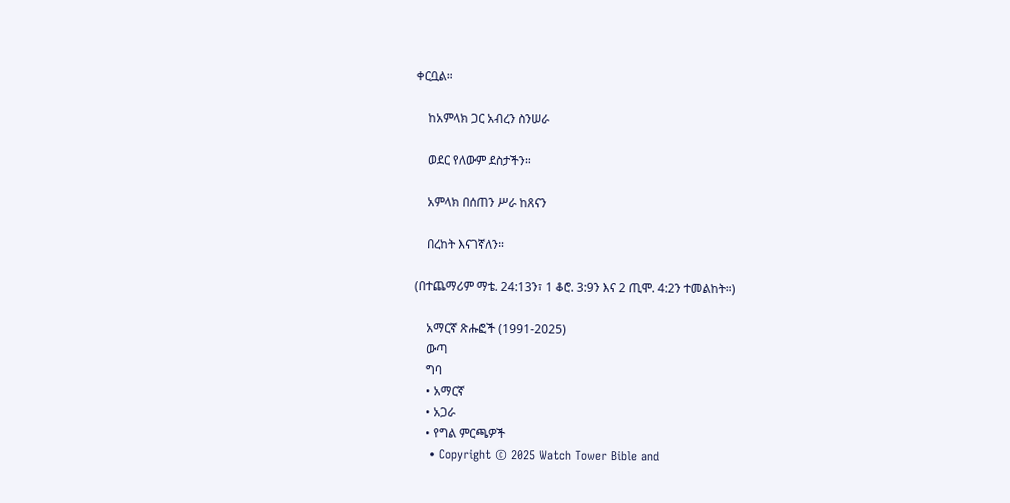ቀርቧል።

    ከአምላክ ጋር አብረን ስንሠራ

    ወደር የለውም ደስታችን።

    አምላክ በሰጠን ሥራ ከጸናን

    በረከት እናገኛለን።

(በተጨማሪም ማቴ. 24:13ን፣ 1 ቆሮ. 3:9ን እና 2 ጢሞ. 4:2ን ተመልከት።)

    አማርኛ ጽሑፎች (1991-2025)
    ውጣ
    ግባ
    • አማርኛ
    • አጋራ
    • የግል ምርጫዎች
    • Copyright © 2025 Watch Tower Bible and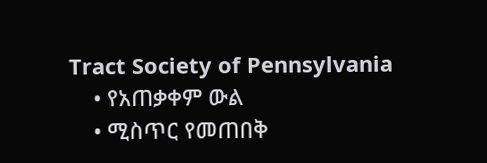Tract Society of Pennsylvania
    • የአጠቃቀም ውል
    • ሚስጥር የመጠበቅ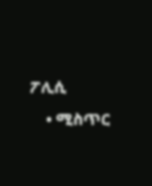ፖሊሲ
    • ሚስጥር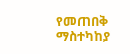የመጠበቅ ማስተካከያ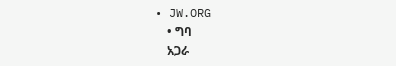• JW.ORG
    • ግባ
    አጋራ